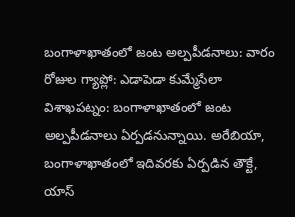బంగాళాఖాతంలో జంట అల్పపీడనాలు: వారం రోజుల గ్యాప్లో: ఎడాపెడా కుమ్మేసేలా
విశాఖపట్నం: బంగాళాఖాతంలో జంట అల్పపీడనాలు ఏర్పడనున్నాయి. అరేబియా, బంగాళాఖాతంలో ఇదివరకు ఏర్పడిన తౌక్టే, యాస్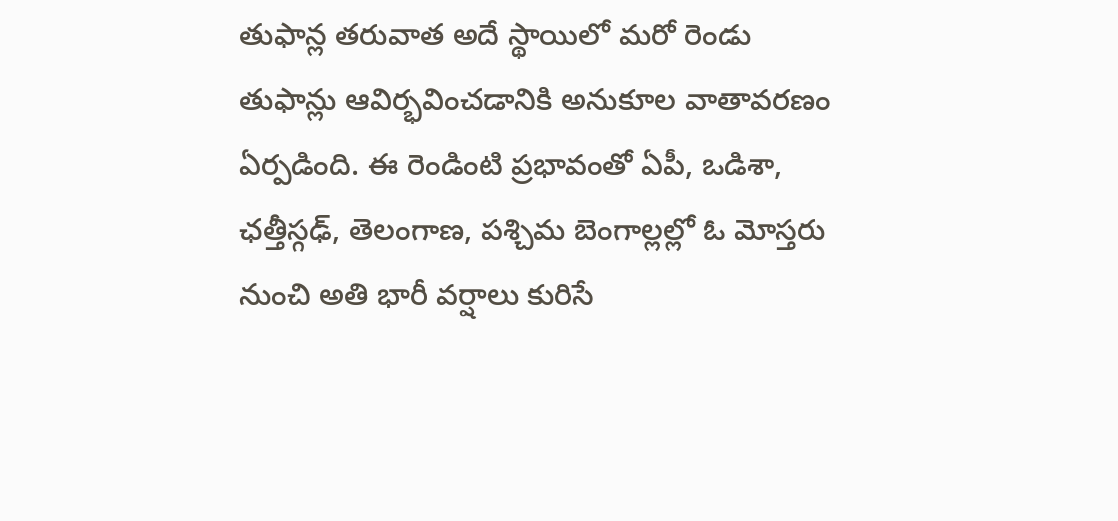తుఫాన్ల తరువాత అదే స్థాయిలో మరో రెండు తుఫాన్లు ఆవిర్భవించడానికి అనుకూల వాతావరణం ఏర్పడింది. ఈ రెండింటి ప్రభావంతో ఏపీ, ఒడిశా, ఛత్తీస్గఢ్, తెలంగాణ, పశ్చిమ బెంగాల్లల్లో ఓ మోస్తరు నుంచి అతి భారీ వర్షాలు కురిసే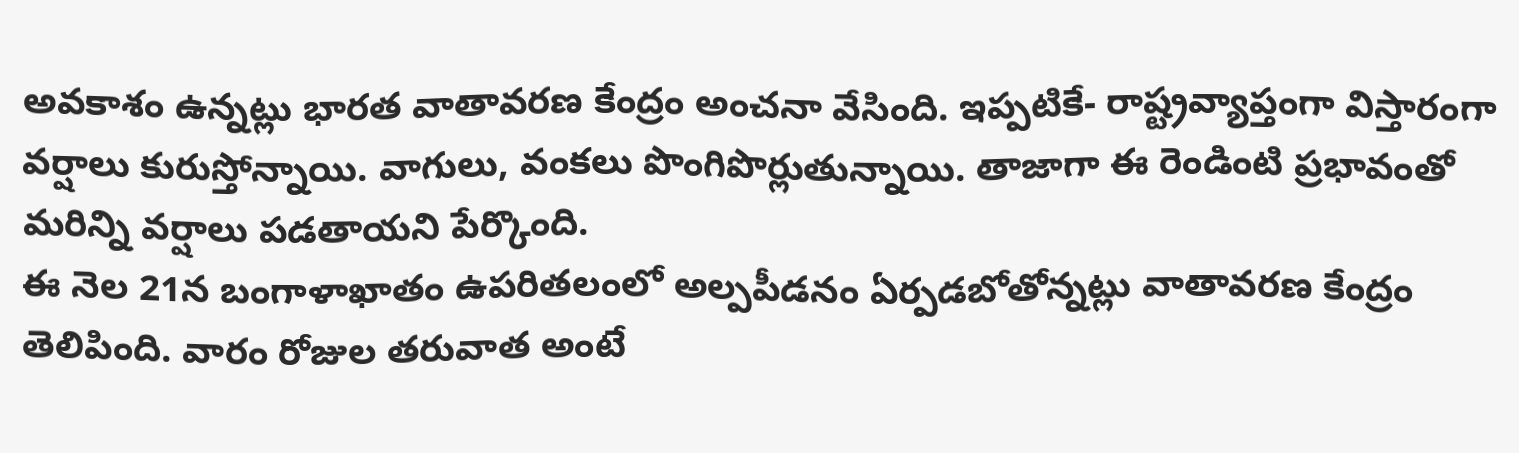అవకాశం ఉన్నట్లు భారత వాతావరణ కేంద్రం అంచనా వేసింది. ఇప్పటికే- రాష్ట్రవ్యాప్తంగా విస్తారంగా వర్షాలు కురుస్తోన్నాయి. వాగులు, వంకలు పొంగిపొర్లుతున్నాయి. తాజాగా ఈ రెండింటి ప్రభావంతో మరిన్ని వర్షాలు పడతాయని పేర్కొంది.
ఈ నెల 21న బంగాళాఖాతం ఉపరితలంలో అల్పపీడనం ఏర్పడబోతోన్నట్లు వాతావరణ కేంద్రం తెలిపింది. వారం రోజుల తరువాత అంటే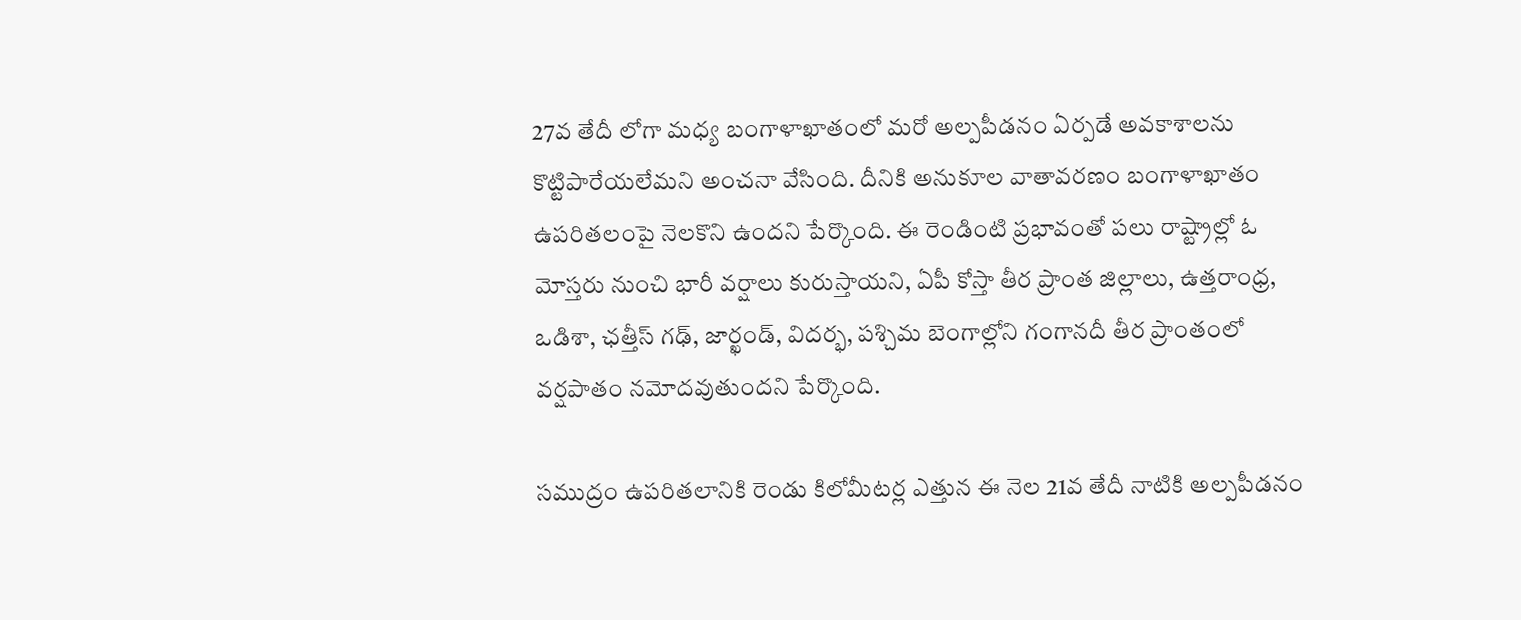27వ తేదీ లోగా మధ్య బంగాళాఖాతంలో మరో అల్పపీడనం ఏర్పడే అవకాశాలను కొట్టిపారేయలేమని అంచనా వేసింది. దీనికి అనుకూల వాతావరణం బంగాళాఖాతం ఉపరితలంపై నెలకొని ఉందని పేర్కొంది. ఈ రెండింటి ప్రభావంతో పలు రాష్ట్రాల్లో ఓ మోస్తరు నుంచి భారీ వర్షాలు కురుస్తాయని, ఏపీ కోస్తా తీర ప్రాంత జిల్లాలు, ఉత్తరాంధ్ర, ఒడిశా, ఛత్తీస్ గఢ్, జార్ఖండ్, విదర్భ, పశ్చిమ బెంగాల్లోని గంగానదీ తీర ప్రాంతంలో వర్షపాతం నమోదవుతుందని పేర్కొంది.

సముద్రం ఉపరితలానికి రెండు కిలోమీటర్ల ఎత్తున ఈ నెల 21వ తేదీ నాటికి అల్పపీడనం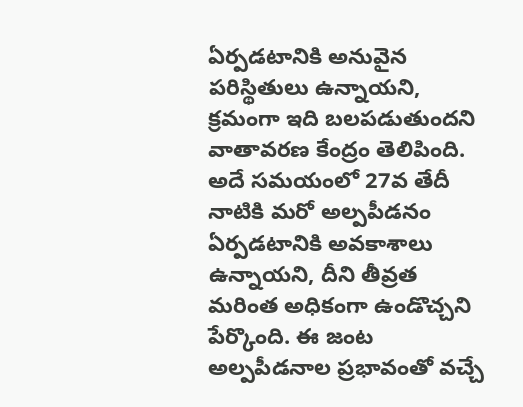ఏర్పడటానికి అనువైన పరిస్థితులు ఉన్నాయని, క్రమంగా ఇది బలపడుతుందని వాతావరణ కేంద్రం తెలిపింది. అదే సమయంలో 27వ తేదీ నాటికి మరో అల్పపీడనం ఏర్పడటానికి అవకాశాలు ఉన్నాయని, దీని తీవ్రత మరింత అధికంగా ఉండొచ్చని పేర్కొంది. ఈ జంట అల్పపీడనాల ప్రభావంతో వచ్చే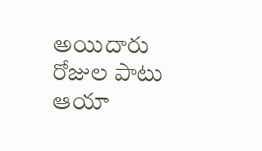అయిదారు రోజుల పాటు ఆయా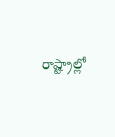రాష్ట్రాల్లో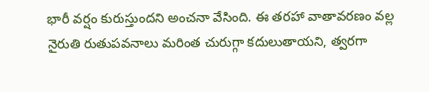భారీ వర్షం కురుస్తుందని అంచనా వేసింది. ఈ తరహా వాతావరణం వల్ల నైరుతి రుతుపవనాలు మరింత చురుగ్గా కదులుతాయని, త్వరగా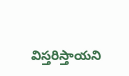విస్తరిస్తాయని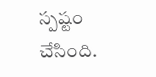స్పష్టం చేసింది.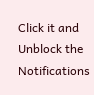Click it and Unblock the Notifications